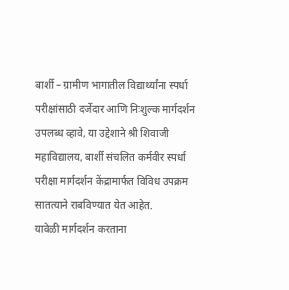बार्शी – ग्रामीण भागातील विद्यार्थ्यांना स्पर्धा परीक्षांसाठी दर्जेदार आणि निःशुल्क मार्गदर्शन उपलब्ध व्हावे, या उद्देशाने श्री शिवाजी महाविद्यालय, बार्शी संचलित कर्मवीर स्पर्धा परीक्षा मार्गदर्शन केंद्रामार्फत विविध उपक्रम सातत्याने राबविण्यात येत आहेत.
यावेळी मार्गदर्शन करताना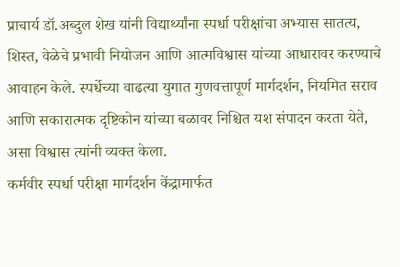प्राचार्य डॉ.अब्दुल शेख यांनी विद्यार्थ्यांना स्पर्धा परीक्षांचा अभ्यास सातत्य, शिस्त, वेळेचे प्रभावी नियोजन आणि आत्मविश्वास यांच्या आधारावर करण्याचे आवाहन केले. स्पर्धेच्या वाढत्या युगात गुणवत्तापूर्ण मार्गदर्शन, नियमित सराव आणि सकारात्मक दृष्टिकोन यांच्या बळावर निश्चित यश संपादन करता येते, असा विश्वास त्यांनी व्यक्त केला.
कर्मवीर स्पर्धा परीक्षा मार्गदर्शन केंद्रामार्फत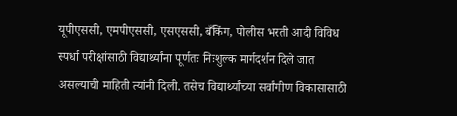यूपीएससी, एमपीएससी, एसएससी, बँकिंग, पोलीस भरती आदी विविध स्पर्धा परीक्षांसाठी विद्यार्थ्यांना पूर्णतः निःशुल्क मार्गदर्शन दिले जात असल्याची माहिती त्यांनी दिली. तसेच विद्यार्थ्यांच्या सर्वांगीण विकासासाठी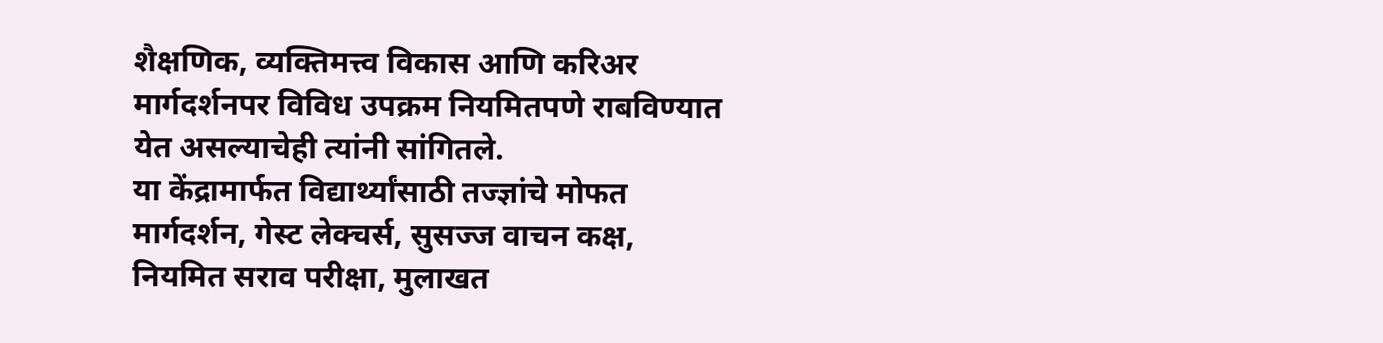शैक्षणिक, व्यक्तिमत्त्व विकास आणि करिअर मार्गदर्शनपर विविध उपक्रम नियमितपणे राबविण्यात येत असल्याचेही त्यांनी सांगितले.
या केंद्रामार्फत विद्यार्थ्यांसाठी तज्ज्ञांचे मोफत मार्गदर्शन, गेस्ट लेक्चर्स, सुसज्ज वाचन कक्ष, नियमित सराव परीक्षा, मुलाखत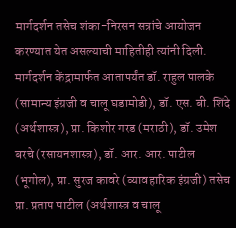मार्गदर्शन तसेच शंका-निरसन सत्रांचे आयोजन करण्यात येत असल्याची माहितीही त्यांनी दिली.
मार्गदर्शन केंद्रामार्फत आतापर्यंत डॉ. राहुल पालके (सामान्य इंग्रजी व चालू घडामोडी), डॉ. एस. बी. शिंदे (अर्थशास्त्र), प्रा. किशोर गरड (मराठी), डॉ. उमेश बरचे (रसायनशास्त्र), डॉ. आर. आर. पाटील (भूगोल), प्रा. सुरज कावरे (व्यावहारिक इंग्रजी) तसेच प्रा. प्रताप पाटील (अर्थशास्त्र व चालू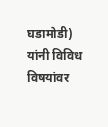घडामोडी) यांनी विविध विषयांवर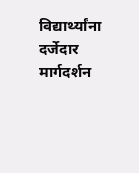विद्यार्थ्यांना दर्जेदार मार्गदर्शन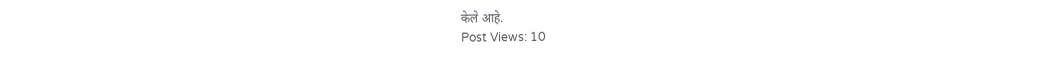केले आहे.
Post Views: 10